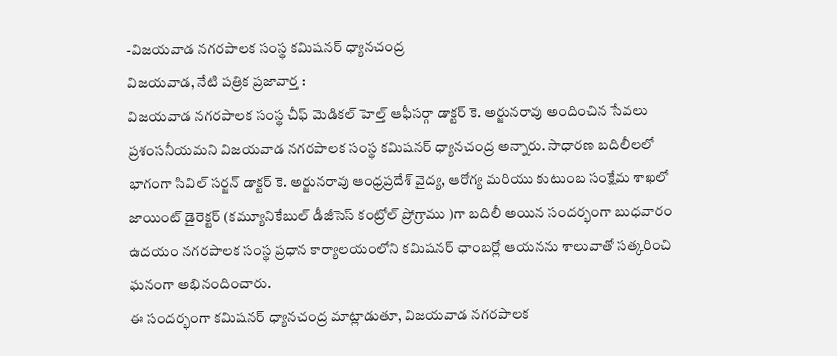-విజయవాడ నగరపాలక సంస్థ కమిషనర్ ధ్యానచంద్ర
విజయవాడ, నేటి పత్రిక ప్రజావార్త :
విజయవాడ నగరపాలక సంస్థ చీఫ్ మెడికల్ హెల్త్ ఆఫీసర్గా డాక్టర్ కె. అర్జునరావు అందించిన సేవలు ప్రశంసనీయమని విజయవాడ నగరపాలక సంస్థ కమిషనర్ ధ్యానచంద్ర అన్నారు. సాధారణ బదిలీలలో భాగంగా సివిల్ సర్జన్ డాక్టర్ కె. అర్జునరావు ఆంధ్రప్రదేశ్ వైద్య, ఆరోగ్య మరియు కుటుంబ సంక్షేమ శాఖలో జాయింట్ డైరెక్టర్ (కమ్యూనికేబుల్ డీజీసెస్ కంట్రోల్ ప్రోగ్రాము )గా బదిలీ అయిన సందర్భంగా బుధవారం ఉదయం నగరపాలక సంస్థ ప్రధాన కార్యాలయంలోని కమిషనర్ ఛాంబర్లో ఆయనను శాలువాతో సత్కరించి ఘనంగా అభినందించారు.
ఈ సందర్భంగా కమిషనర్ ధ్యానచంద్ర మాట్లాడుతూ, విజయవాడ నగరపాలక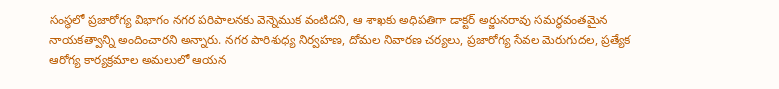సంస్థలో ప్రజారోగ్య విభాగం నగర పరిపాలనకు వెన్నెముక వంటిదని, ఆ శాఖకు అధిపతిగా డాక్టర్ అర్జునరావు సమర్థవంతమైన నాయకత్వాన్ని అందించారని అన్నారు. నగర పారిశుధ్య నిర్వహణ, దోమల నివారణ చర్యలు, ప్రజారోగ్య సేవల మెరుగుదల, ప్రత్యేక ఆరోగ్య కార్యక్రమాల అమలులో ఆయన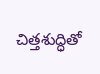చిత్తశుద్ధితో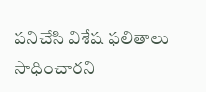పనిచేసి విశేష ఫలితాలు సాధించారని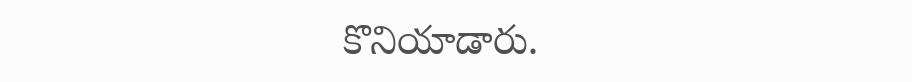కొనియాడారు.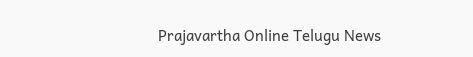Prajavartha Online Telugu News